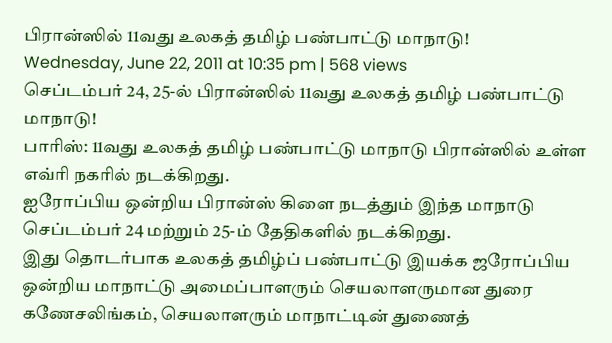பிரான்ஸில் 11வது உலகத் தமிழ் பண்பாட்டு மாநாடு!
Wednesday, June 22, 2011 at 10:35 pm | 568 views
செப்டம்பர் 24, 25-ல் பிரான்ஸில் 11வது உலகத் தமிழ் பண்பாட்டு மாநாடு!
பாரிஸ்: 11வது உலகத் தமிழ் பண்பாட்டு மாநாடு பிரான்ஸில் உள்ள எவ்ரி நகரில் நடக்கிறது.
ஐரோப்பிய ஒன்றிய பிரான்ஸ் கிளை நடத்தும் இந்த மாநாடு செப்டம்பர் 24 மற்றும் 25-ம் தேதிகளில் நடக்கிறது.
இது தொடர்பாக உலகத் தமிழ்ப் பண்பாட்டு இயக்க ஜரோப்பிய ஒன்றிய மாநாட்டு அமைப்பாளரும் செயலாளருமான துரை கணேசலிங்கம், செயலாளரும் மாநாட்டின் துணைத்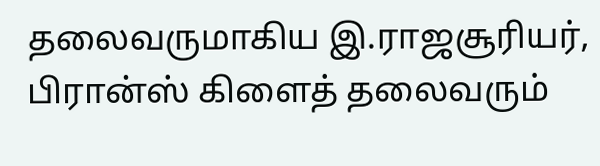தலைவருமாகிய இ.ராஜசூரியர், பிரான்ஸ் கிளைத் தலைவரும்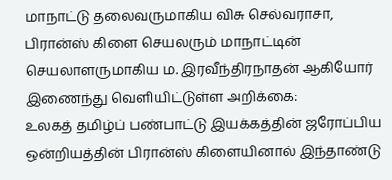மாநாட்டு தலைவருமாகிய விசு செல்வராசா, பிரான்ஸ் கிளை செயலரும் மாநாட்டின் செயலாளருமாகிய ம. இரவீந்திரநாதன் ஆகியோர் இணைந்து வெளியிட்டுள்ள அறிக்கை:
உலகத் தமிழ்ப் பண்பாட்டு இயக்கத்தின் ஜரோப்பிய ஒன்றியத்தின் பிரான்ஸ் கிளையினால் இந்தாண்டு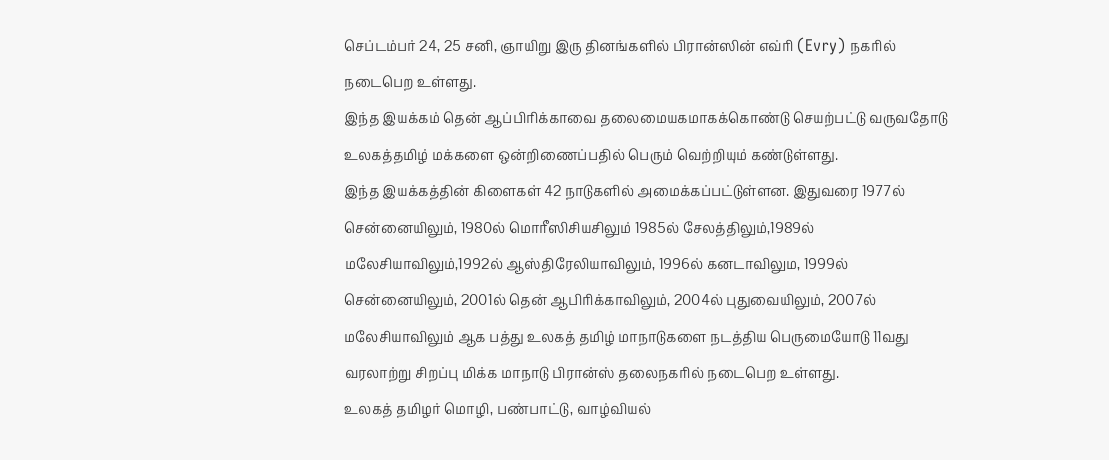செப்டம்பர் 24, 25 சனி, ஞாயிறு இரு தினங்களில் பிரான்ஸின் எவ்ரி (Evry) நகரில் நடைபெற உள்ளது.
இந்த இயக்கம் தென் ஆப்பிரிக்காவை தலைமையகமாகக்கொண்டு செயற்பட்டு வருவதோடு உலகத்தமிழ் மக்களை ஒன்றிணைப்பதில் பெரும் வெற்றியும் கண்டுள்ளது.
இந்த இயக்கத்தின் கிளைகள் 42 நாடுகளில் அமைக்கப்பட்டுள்ளன. இதுவரை 1977ல் சென்னையிலும், 1980ல் மொரீஸிசியசிலும் 1985ல் சேலத்திலும்,1989ல் மலேசியாவிலும்,1992ல் ஆஸ்திரேலியாவிலும், 1996ல் கனடாவிலும, 1999ல் சென்னையிலும், 2001ல் தென் ஆபிரிக்காவிலும், 2004ல் புதுவையிலும், 2007ல் மலேசியாவிலும் ஆக பத்து உலகத் தமிழ் மாநாடுகளை நடத்திய பெருமையோடு 11வது வரலாற்று சிறப்பு மிக்க மாநாடு பிரான்ஸ் தலைநகரில் நடைபெற உள்ளது.
உலகத் தமிழர் மொழி, பண்பாட்டு, வாழ்வியல்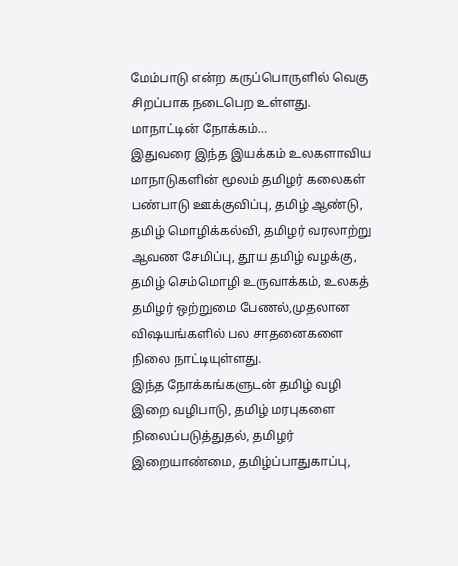மேம்பாடு என்ற கருப்பொருளில் வெகு சிறப்பாக நடைபெற உள்ளது.
மாநாட்டின் நோக்கம்…
இதுவரை இந்த இயக்கம் உலகளாவிய மாநாடுகளின் மூலம் தமிழர் கலைகள் பண்பாடு ஊக்குவிப்பு, தமிழ் ஆண்டு, தமிழ் மொழிக்கல்வி, தமிழர் வரலாற்று ஆவண சேமிப்பு, தூய தமிழ் வழக்கு, தமிழ் செம்மொழி உருவாக்கம், உலகத் தமிழர் ஒற்றுமை பேணல்,முதலான விஷயங்களில் பல சாதனைகளை நிலை நாட்டியுள்ளது.
இந்த நோக்கங்களுடன் தமிழ் வழி இறை வழிபாடு, தமிழ் மரபுகளை நிலைப்படுத்துதல், தமிழர் இறையாண்மை, தமிழ்ப்பாதுகாப்பு,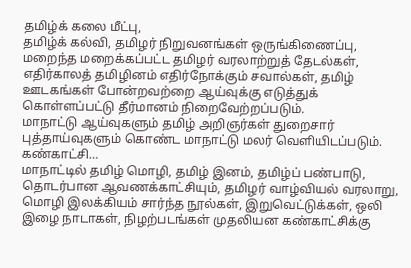தமிழ்க் கலை மீட்பு,
தமிழ்க் கல்வி, தமிழர் நிறுவனங்கள் ஒருங்கிணைப்பு, மறைந்த மறைக்கப்பட்ட தமிழர் வரலாற்றுத் தேடல்கள், எதிர்காலத் தமிழினம் எதிர்நோக்கும் சவால்கள், தமிழ் ஊடகங்கள் போன்றவற்றை ஆய்வுக்கு எடுத்துக் கொள்ளப்பட்டு தீர்மானம் நிறைவேற்றப்படும்.
மாநாட்டு ஆய்வுகளும் தமிழ் அறிஞர்கள் துறைசார் புத்தாய்வுகளும் கொண்ட மாநாட்டு மலர் வெளியிடப்படும்.
கண்காட்சி…
மாநாட்டில் தமிழ் மொழி, தமிழ் இனம், தமிழ்ப் பண்பாடு, தொடர்பான ஆவணக்காட்சியும், தமிழர் வாழ்வியல் வரலாறு, மொழி இலக்கியம் சார்ந்த நூல்கள், இறுவெட்டுக்கள், ஒலி இழை நாடாகள், நிழற்படங்கள் முதலியன கண்காட்சிக்கு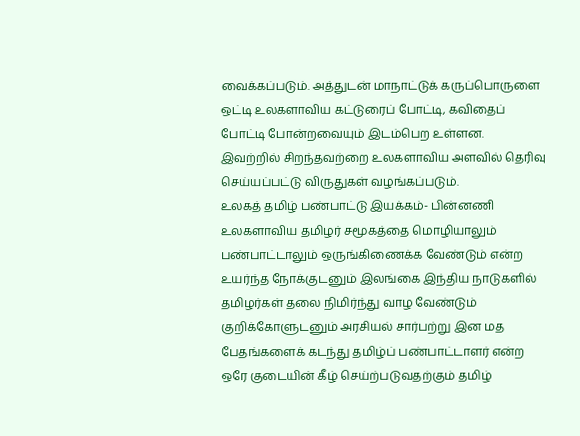வைக்கப்படும். அத்துடன் மாநாட்டுக் கருப்பொருளை ஒட்டி உலகளாவிய கட்டுரைப் போட்டி, கவிதைப் போட்டி போன்றவையும் இடம்பெற உள்ளன.
இவற்றில் சிறந்தவற்றை உலகளாவிய அளவில் தெரிவு செய்யப்பட்டு விருதுகள் வழங்கப்படும்.
உலகத் தமிழ் பண்பாட்டு இயக்கம்- பின்னணி
உலகளாவிய தமிழர் சமூகத்தை மொழியாலும் பண்பாட்டாலும் ஒருங்கிணைக்க வேண்டும் என்ற உயர்ந்த நோக்குடனும் இலங்கை இந்திய நாடுகளில் தமிழர்கள் தலை நிமிர்ந்து வாழ வேண்டும் குறிக்கோளுடனும் அரசியல் சார்பற்று இன மத பேதங்களைக் கடந்து தமிழ்ப் பண்பாட்டாளர் என்ற ஒரே குடையின் கீழ் செய்ற்படுவதற்கும் தமிழ்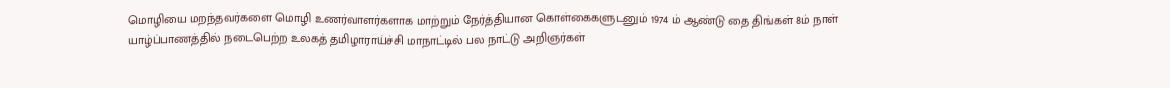மொழியை மறந்தவர்களை மொழி உணர்வாளர்களாக மாற்றும் நேர்த்தியான கொள்கைகளுடனும் 1974 ம் ஆண்டு தை திங்கள் 8ம் நாள் யாழ்ப்பாணத்தில் நடைபெற்ற உலகத் தமிழாராய்ச்சி மாநாட்டில் பல நாட்டு அறிஞர்கள்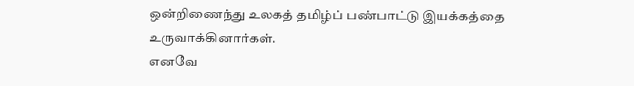ஒன்றிணைந்து உலகத் தமிழ்ப் பண்பாட்டு இயக்கத்தை உருவாக்கினார்கள்.
எனவே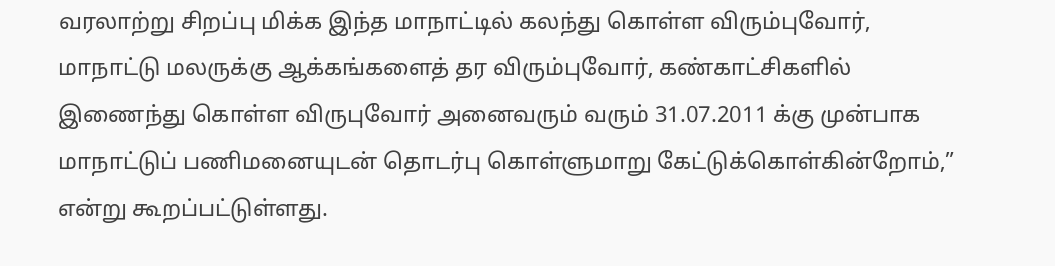வரலாற்று சிறப்பு மிக்க இந்த மாநாட்டில் கலந்து கொள்ள விரும்புவோர், மாநாட்டு மலருக்கு ஆக்கங்களைத் தர விரும்புவோர், கண்காட்சிகளில் இணைந்து கொள்ள விருபுவோர் அனைவரும் வரும் 31.07.2011 க்கு முன்பாக மாநாட்டுப் பணிமனையுடன் தொடர்பு கொள்ளுமாறு கேட்டுக்கொள்கின்றோம்,” என்று கூறப்பட்டுள்ளது.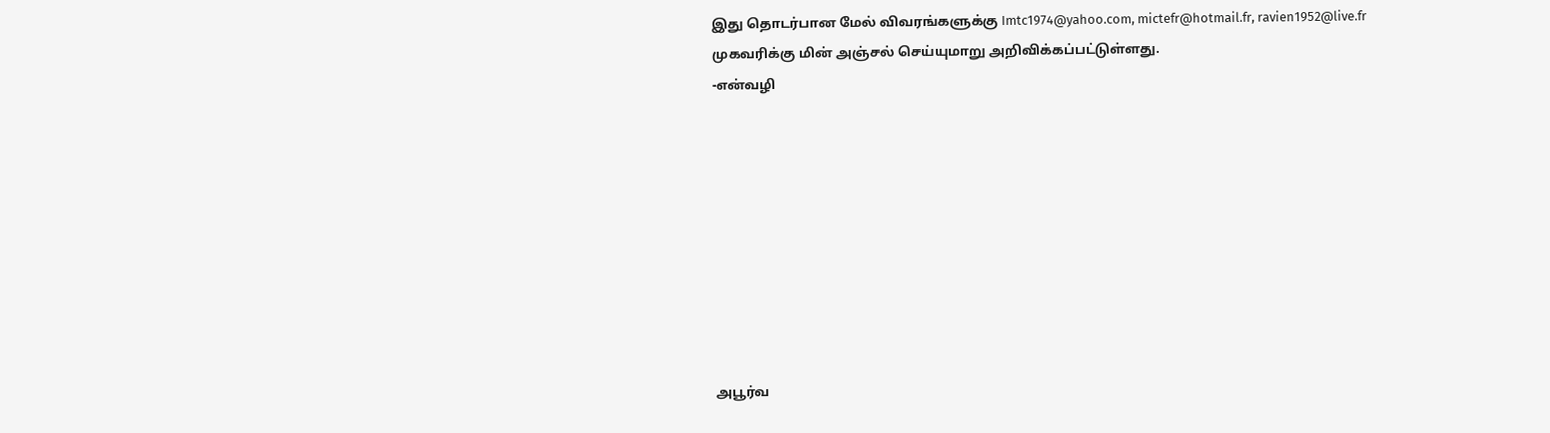இது தொடர்பான மேல் விவரங்களுக்கு Imtc1974@yahoo.com, mictefr@hotmail.fr, ravien1952@live.fr முகவரிக்கு மின் அஞ்சல் செய்யுமாறு அறிவிக்கப்பட்டுள்ளது.
-என்வழி









அபூர்வ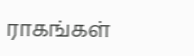ராகங்கள்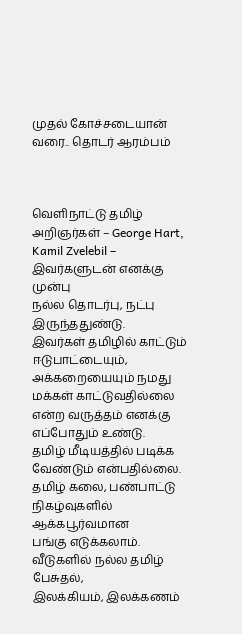முதல் கோச்சடையான் வரை.. தொடர் ஆரம்பம்



வெளிநாட்டு தமிழ் அறிஞர்கள் – George Hart,
Kamil Zvelebil – இவர்களுடன் எனக்கு முன்பு
நல்ல தொடர்பு, நட்பு இருந்ததுண்டு.
இவர்கள் தமிழில் காட்டும் ஈடுபாட்டையும்,
அக்கறையையும் நமது மக்கள் காட்டுவதில்லை
என்ற வருத்தம் எனக்கு எப்போதும் உண்டு.
தமிழ் மீடியத்தில் படிக்க வேண்டும் என்பதில்லை.
தமிழ் கலை, பண்பாட்டு நிகழ்வுகளில் ஆக்கபூர்வமான
பங்கு எடுக்கலாம். வீடுகளில் நல்ல தமிழ் பேசுதல்,
இலக்கியம், இலக்கணம்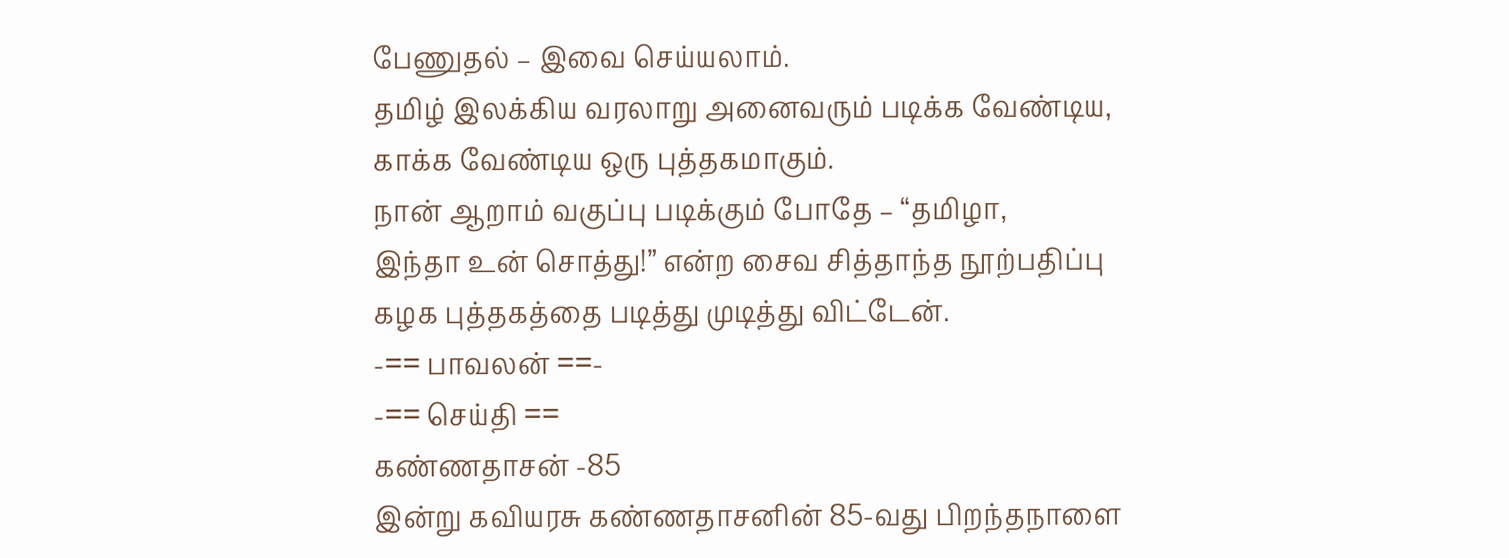பேணுதல் – இவை செய்யலாம்.
தமிழ் இலக்கிய வரலாறு அனைவரும் படிக்க வேண்டிய,
காக்க வேண்டிய ஒரு புத்தகமாகும்.
நான் ஆறாம் வகுப்பு படிக்கும் போதே – “தமிழா,
இந்தா உன் சொத்து!” என்ற சைவ சித்தாந்த நூற்பதிப்பு
கழக புத்தகத்தை படித்து முடித்து விட்டேன்.
-== பாவலன் ==-
-== செய்தி ==
கண்ணதாசன் -85
இன்று கவியரசு கண்ணதாசனின் 85-வது பிறந்தநாளை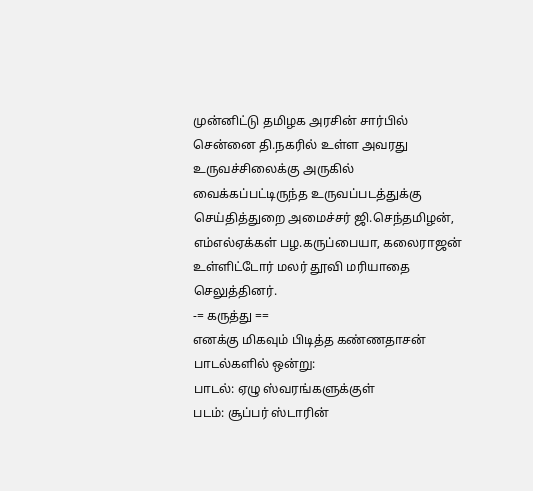முன்னிட்டு தமிழக அரசின் சார்பில் சென்னை தி.நகரில் உள்ள அவரது உருவச்சிலைக்கு அருகில் வைக்கப்பட்டிருந்த உருவப்படத்துக்கு செய்தித்துறை அமைச்சர் ஜி.செந்தமிழன், எம்எல்ஏக்கள் பழ.கருப்பையா, கலைராஜன் உள்ளிட்டோர் மலர் தூவி மரியாதை செலுத்தினர்.
-= கருத்து ==
எனக்கு மிகவும் பிடித்த கண்ணதாசன் பாடல்களில் ஒன்று:
பாடல்: ஏழு ஸ்வரங்களுக்குள்
படம்: சூப்பர் ஸ்டாரின்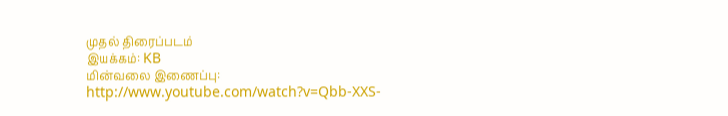முதல் திரைப்படம்
இயக்கம்: KB
மின்வலை இணைப்பு:
http://www.youtube.com/watch?v=Qbb-XXS-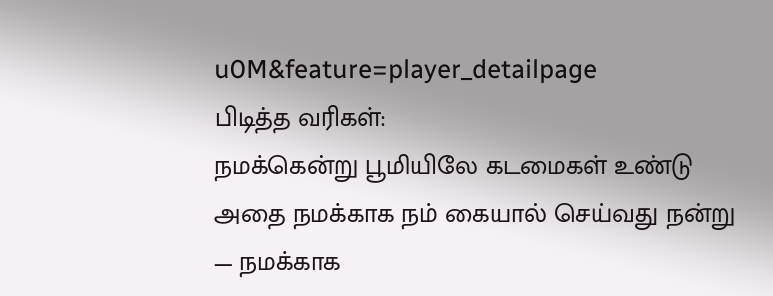u0M&feature=player_detailpage
பிடித்த வரிகள்:
நமக்கென்று பூமியிலே கடமைகள் உண்டு
அதை நமக்காக நம் கையால் செய்வது நன்று
— நமக்காக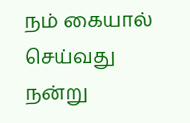நம் கையால் செய்வது நன்று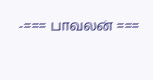-=== பாவலன் ===